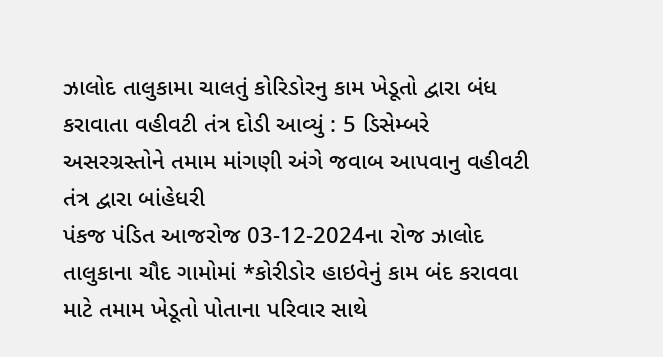ઝાલોદ તાલુકામા ચાલતું કોરિડોરનુ કામ ખેડૂતો દ્વારા બંધ કરાવાતા વહીવટી તંત્ર દોડી આવ્યું : 5 ડિસેમ્બરે અસરગ્રસ્તોને તમામ માંગણી અંગે જવાબ આપવાનુ વહીવટી તંત્ર દ્વારા બાંહેધરી
પંકજ પંડિત આજરોજ 03-12-2024ના રોજ ઝાલોદ તાલુકાના ચૌદ ગામોમાં *કોરીડોર હાઇવેનું કામ બંદ કરાવવા માટે તમામ ખેડૂતો પોતાના પરિવાર સાથે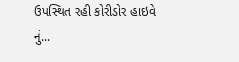ઉપસ્થિત રહી કોરીડોર હાઇવે નું...